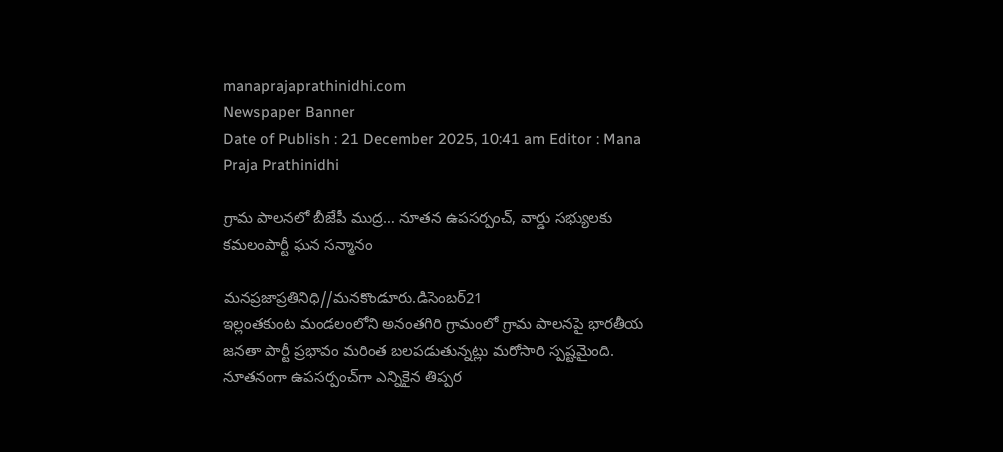manaprajaprathinidhi.com
Newspaper Banner
Date of Publish : 21 December 2025, 10:41 am Editor : Mana Praja Prathinidhi

గ్రామ పాలనలో బీజేపీ ముద్ర… నూతన ఉపసర్పంచ్, వార్డు సభ్యులకు కమలంపార్టీ ఘన సన్మానం

మనప్రజాప్రతినిధి//మనకొండూరు.డిసెంబర్21
ఇల్లంతకుంట మండలంలోని అనంతగిరి గ్రామంలో గ్రామ పాలనపై భారతీయ జనతా పార్టీ ప్రభావం మరింత బలపడుతున్నట్లు మరోసారి స్పష్టమైంది. నూతనంగా ఉపసర్పంచ్‌గా ఎన్నికైన తిప్పర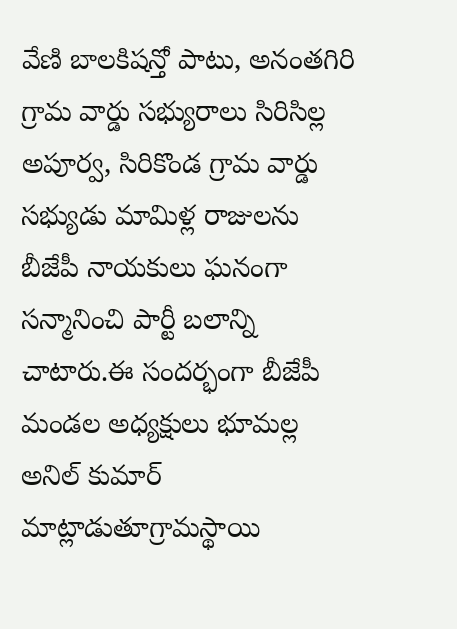వేణి బాలకిషన్తో పాటు, అనంతగిరి గ్రామ వార్డు సభ్యురాలు సిరిసిల్ల అపూర్వ, సిరికొండ గ్రామ వార్డు సభ్యుడు మామిళ్ల రాజులను బీజేపీ నాయకులు ఘనంగా సన్మానించి పార్టీ బలాన్ని చాటారు.ఈ సందర్భంగా బీజేపీ మండల అధ్యక్షులు భూమల్ల అనిల్ కుమార్ మాట్లాడుతూగ్రామస్థాయి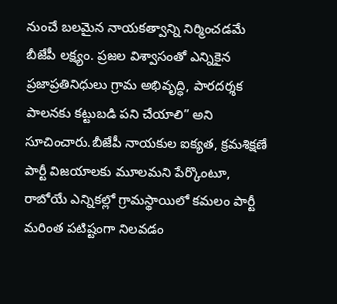నుంచే బలమైన నాయకత్వాన్ని నిర్మించడమే బీజేపీ లక్ష్యం. ప్రజల విశ్వాసంతో ఎన్నికైన ప్రజాప్రతినిధులు గ్రామ అభివృద్ధి, పారదర్శక పాలనకు కట్టుబడి పని చేయాలి” అని సూచించారు.బీజేపీ నాయకుల ఐక్యత, క్రమశిక్షణే పార్టీ విజయాలకు మూలమని పేర్కొంటూ, రాబోయే ఎన్నికల్లో గ్రామస్థాయిలో కమలం పార్టీ మరింత పటిష్టంగా నిలవడం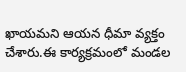ఖాయమని ఆయన ధీమా వ్యక్తం చేశారు.ఈ కార్యక్రమంలో మండల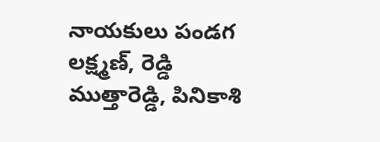నాయకులు పండగ లక్ష్మణ్, రెడ్డి ముత్తారెడ్డి, పినికాశి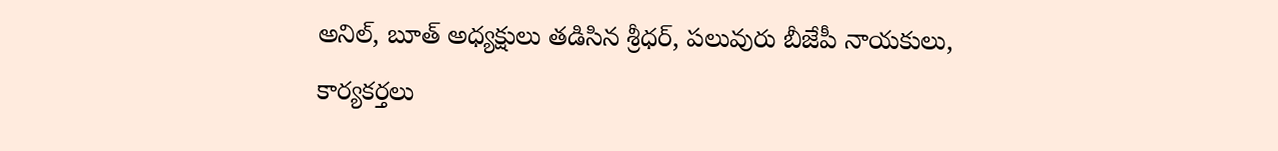అనిల్, బూత్ అధ్యక్షులు తడిసిన శ్రీధర్, పలువురు బీజేపీ నాయకులు, కార్యకర్తలు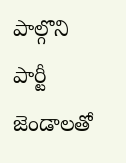పాల్గొని పార్టీ జెండాలతో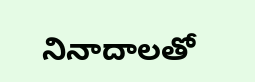నినాదాలతో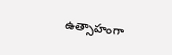ఉత్సాహంగా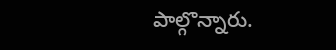పాల్గొన్నారు.